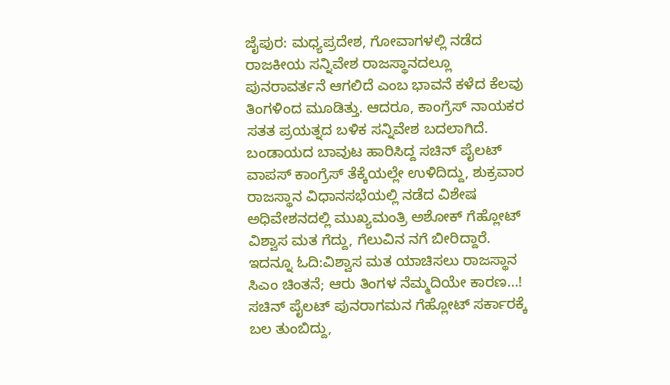ಜೈಪುರ: ಮಧ್ಯಪ್ರದೇಶ, ಗೋವಾಗಳಲ್ಲಿ ನಡೆದ ರಾಜಕೀಯ ಸನ್ನಿವೇಶ ರಾಜಸ್ಥಾನದಲ್ಲೂ ಪುನರಾವರ್ತನೆ ಆಗಲಿದೆ ಎಂಬ ಭಾವನೆ ಕಳೆದ ಕೆಲವು ತಿಂಗಳಿಂದ ಮೂಡಿತ್ತು. ಆದರೂ, ಕಾಂಗ್ರೆಸ್ ನಾಯಕರ ಸತತ ಪ್ರಯತ್ನದ ಬಳಿಕ ಸನ್ನಿವೇಶ ಬದಲಾಗಿದೆ. ಬಂಡಾಯದ ಬಾವುಟ ಹಾರಿಸಿದ್ದ ಸಚಿನ್ ಪೈಲಟ್ ವಾಪಸ್ ಕಾಂಗ್ರೆಸ್ ತೆಕ್ಕೆಯಲ್ಲೇ ಉಳಿದಿದ್ದು, ಶುಕ್ರವಾರ ರಾಜಸ್ಥಾನ ವಿಧಾನಸಭೆಯಲ್ಲಿ ನಡೆದ ವಿಶೇಷ ಅಧಿವೇಶನದಲ್ಲಿ ಮುಖ್ಯಮಂತ್ರಿ ಅಶೋಕ್ ಗೆಹ್ಲೋಟ್ ವಿಶ್ವಾಸ ಮತ ಗೆದ್ದು, ಗೆಲುವಿನ ನಗೆ ಬೀರಿದ್ದಾರೆ.
ಇದನ್ನೂ ಓದಿ:ವಿಶ್ವಾಸ ಮತ ಯಾಚಿಸಲು ರಾಜಸ್ಥಾನ ಸಿಎಂ ಚಿಂತನೆ; ಆರು ತಿಂಗಳ ನೆಮ್ಮದಿಯೇ ಕಾರಣ…!
ಸಚಿನ್ ಪೈಲಟ್ ಪುನರಾಗಮನ ಗೆಹ್ಲೋಟ್ ಸರ್ಕಾರಕ್ಕೆ ಬಲ ತುಂಬಿದ್ದು,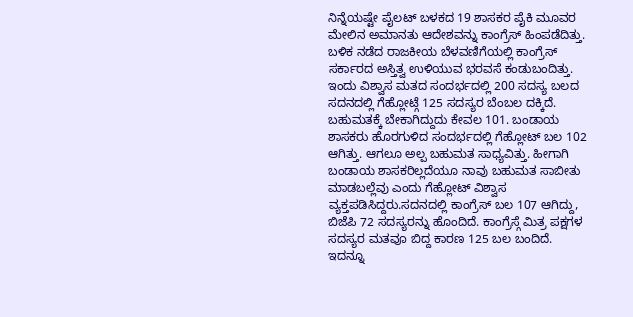ನಿನ್ನೆಯಷ್ಟೇ ಪೈಲಟ್ ಬಳಕದ 19 ಶಾಸಕರ ಪೈಕಿ ಮೂವರ ಮೇಲಿನ ಅಮಾನತು ಆದೇಶವನ್ನು ಕಾಂಗ್ರೆಸ್ ಹಿಂಪಡೆದಿತ್ತು. ಬಳಿಕ ನಡೆದ ರಾಜಕೀಯ ಬೆಳವಣಿಗೆಯಲ್ಲಿ ಕಾಂಗ್ರೆಸ್ ಸರ್ಕಾರದ ಅಸ್ತಿತ್ವ ಉಳಿಯುವ ಭರವಸೆ ಕಂಡುಬಂದಿತ್ತು. ಇಂದು ವಿಶ್ವಾಸ ಮತದ ಸಂದರ್ಭದಲ್ಲಿ 200 ಸದಸ್ಯ ಬಲದ ಸದನದಲ್ಲಿ ಗೆಹ್ಲೋಟ್ಗೆ 125 ಸದಸ್ಯರ ಬೆಂಬಲ ದಕ್ಕಿದೆ. ಬಹುಮತಕ್ಕೆ ಬೇಕಾಗಿದ್ದುದು ಕೇವಲ 101. ಬಂಡಾಯ ಶಾಸಕರು ಹೊರಗುಳಿದ ಸಂದರ್ಭದಲ್ಲಿ ಗೆಹ್ಲೋಟ್ ಬಲ 102 ಆಗಿತ್ತು. ಆಗಲೂ ಅಲ್ಪ ಬಹುಮತ ಸಾಧ್ಯವಿತ್ತು. ಹೀಗಾಗಿ ಬಂಡಾಯ ಶಾಸಕರಿಲ್ಲದೆಯೂ ನಾವು ಬಹುಮತ ಸಾಬೀತು ಮಾಡಬಲ್ಲೆವು ಎಂದು ಗೆಹ್ಲೋಟ್ ವಿಶ್ವಾಸ ವ್ಯಕ್ತಪಡಿಸಿದ್ದರು.ಸದನದಲ್ಲಿ ಕಾಂಗ್ರೆಸ್ ಬಲ 107 ಆಗಿದ್ದು, ಬಿಜೆಪಿ 72 ಸದಸ್ಯರನ್ನು ಹೊಂದಿದೆ. ಕಾಂಗ್ರೆಸ್ಗೆ ಮಿತ್ರ ಪಕ್ಷಗಳ ಸದಸ್ಯರ ಮತವೂ ಬಿದ್ದ ಕಾರಣ 125 ಬಲ ಬಂದಿದೆ.
ಇದನ್ನೂ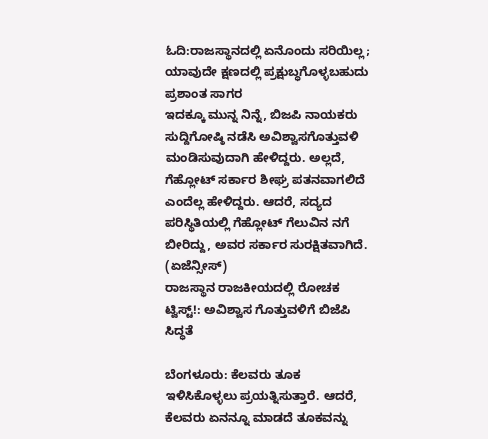ಓದಿ:ರಾಜಸ್ಥಾನದಲ್ಲಿ ಏನೊಂದು ಸರಿಯಿಲ್ಲ; ಯಾವುದೇ ಕ್ಷಣದಲ್ಲಿ ಪ್ರಕ್ಷುಬ್ಧಗೊಳ್ಳಬಹುದು ಪ್ರಶಾಂತ ಸಾಗರ
ಇದಕ್ಕೂ ಮುನ್ನ ನಿನ್ನೆ, ಬಿಜಪಿ ನಾಯಕರು ಸುದ್ದಿಗೋಷ್ಠಿ ನಡೆಸಿ ಅವಿಶ್ವಾಸಗೊತ್ತುವಳಿ ಮಂಡಿಸುವುದಾಗಿ ಹೇಳಿದ್ದರು. ಅಲ್ಲದೆ, ಗೆಹ್ಲೋಟ್ ಸರ್ಕಾರ ಶೀಘ್ರ ಪತನವಾಗಲಿದೆ ಎಂದೆಲ್ಲ ಹೇಳಿದ್ದರು. ಆದರೆ, ಸದ್ಯದ ಪರಿಸ್ಥಿತಿಯಲ್ಲಿ ಗೆಹ್ಲೋಟ್ ಗೆಲುವಿನ ನಗೆ ಬೀರಿದ್ದು, ಅವರ ಸರ್ಕಾರ ಸುರಕ್ಷಿತವಾಗಿದೆ. (ಏಜೆನ್ಸೀಸ್)
ರಾಜಸ್ಥಾನ ರಾಜಕೀಯದಲ್ಲಿ ರೋಚಕ ಟ್ವಿಸ್ಟ್!: ಅವಿಶ್ವಾಸ ಗೊತ್ತುವಳಿಗೆ ಬಿಜೆಪಿ ಸಿದ್ಧತೆ

ಬೆಂಗಳೂರು: ಕೆಲವರು ತೂಕ ಇಳಿಸಿಕೊಳ್ಳಲು ಪ್ರಯತ್ನಿಸುತ್ತಾರೆ. ಆದರೆ, ಕೆಲವರು ಏನನ್ನೂ ಮಾಡದೆ ತೂಕವನ್ನು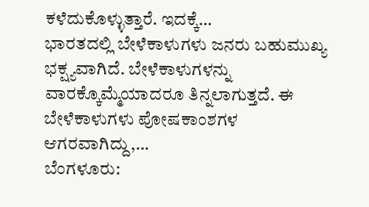ಕಳೆದುಕೊಳ್ಳುತ್ತಾರೆ. ಇದಕ್ಕೆ…
ಭಾರತದಲ್ಲಿ ಬೇಳೆಕಾಳುಗಳು ಜನರು ಬಹುಮುಖ್ಯ ಭಕ್ಷ್ಯವಾಗಿದೆ. ಬೇಳೆಕಾಳುಗಳನ್ನು ವಾರಕ್ಕೊಮ್ಮೆಯಾದರೂ ತಿನ್ನಲಾಗುತ್ತದೆ. ಈ ಬೇಳೆಕಾಳುಗಳು ಪೋಷಕಾಂಶಗಳ ಆಗರವಾಗಿದ್ದು,…
ಬೆಂಗಳೂರು: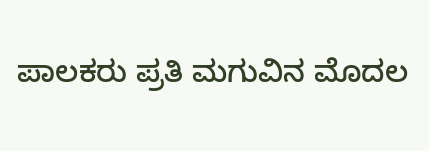ಪಾಲಕರು ಪ್ರತಿ ಮಗುವಿನ ಮೊದಲ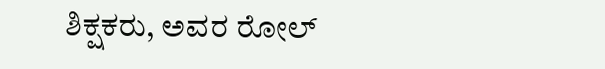ಶಿಕ್ಷಕರು, ಅವರ ರೋಲ್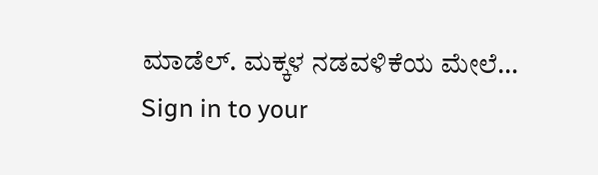ಮಾಡೆಲ್. ಮಕ್ಕಳ ನಡವಳಿಕೆಯ ಮೇಲೆ…
Sign in to your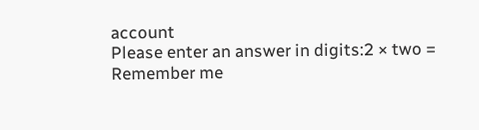account
Please enter an answer in digits:2 × two =
Remember me